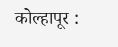कोल्हापूर :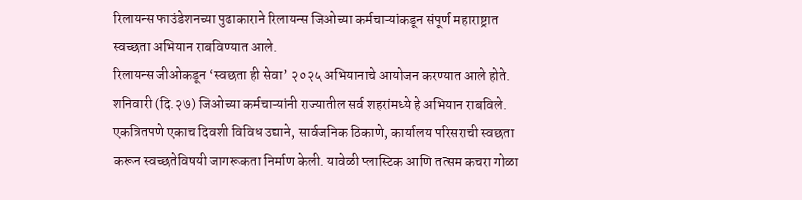रिलायन्स फाउंडेशनच्या पुढाकाराने रिलायन्स जिओच्या कर्मचाऱ्यांकडून संपूर्ण महाराष्ट्रात स्वच्छता अभियान राबविण्यात आले.
रिलायन्स जीओकडून ‘स्वछता ही सेवा’ २०२५ अभियानाचे आयोजन करण्यात आले होते. शनिवारी (दि.२७) जिओच्या कर्मचाऱ्यांनी राज्यातील सर्व शहरांमध्ये हे अभियान राबविले. एकत्रितपणे एकाच दिवशी विविध उद्याने, सार्वजनिक ठिकाणे, कार्यालय परिसराची स्वछता करून स्वच्छतेविषयी जागरूकता निर्माण केली. यावेळी प्लास्टिक आणि तत्सम कचरा गोळा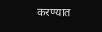करण्यात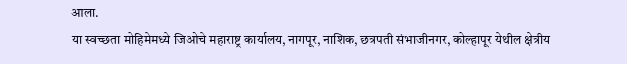आला.
या स्वच्छता मोहिमेमध्ये जिओचे महाराष्ट्र कार्यालय, नागपूर, नाशिक, छत्रपती संभाजीनगर, कोल्हापूर येथील क्षेत्रीय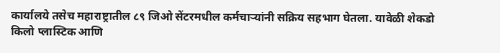कार्यालये तसेच महाराष्ट्रातील ८९ जिओ सेंटरमधील कर्मचाऱ्यांनी सक्रिय सहभाग घेतला. यावेळी शेकडो किलो प्लास्टिक आणि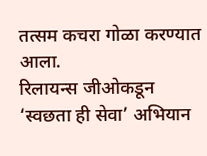तत्सम कचरा गोळा करण्यात आला.
रिलायन्स जीओकडून ‘स्वछता ही सेवा’ अभियान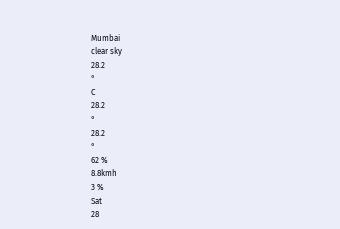Mumbai
clear sky
28.2
°
C
28.2
°
28.2
°
62 %
8.8kmh
3 %
Sat
28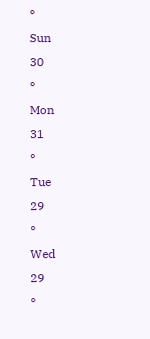°
Sun
30
°
Mon
31
°
Tue
29
°
Wed
29
°